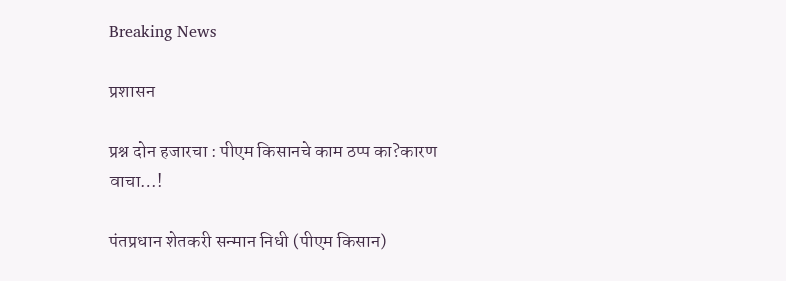Breaking News

प्रशासन

प्रश्न दोन हजारचा : पीएम किसानचे काम ठप्प का?कारण वाचा…!

पंतप्रधान शेतकरी सन्मान निधी (पीएम किसान)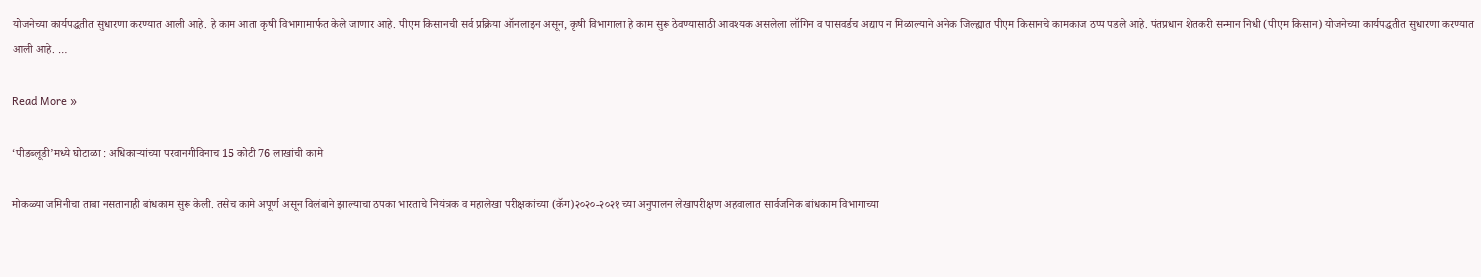योजनेच्या कार्यपद्धतीत सुधारणा करण्यात आली आहे. हे काम आता कृषी विभागामार्फत केले जाणार आहे. पीएम किसानची सर्व प्रक्रिया ऑनलाइन असून, कृषी विभागाला हे काम सुरू ठेवण्यासाठी आवश्यक असलेला लॉगिन व पासवर्डच अद्याप न मिळाल्याने अनेक जिल्ह्यात पीएम किसानचे कामकाज ठप्प पडले आहे. पंतप्रधान शेतकरी सन्मान निधी (पीएम किसान) योजनेच्या कार्यपद्धतीत सुधारणा करण्यात आली आहे. …

Read More »

‘पीडब्लूडी’मध्ये घोटाळा : अधिकाऱ्यांच्या परवानगीविनाच 15 कोटी 76 लाखांची कामे

मोकळ्या जमिनीचा ताबा नसतानाही बांधकाम सुरू केली. तसेच कामे अपूर्ण असून विलंबाने झाल्याचा ठपका भारताचे नियंत्रक व महालेखा परीक्षकांच्या (कॅग)२०२०-२०२१ च्या अनुपालन लेखापरीक्षण अहवालात सार्वजनिक बांधकाम विभागाच्या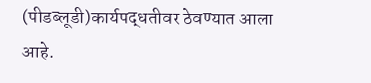(पीडब्लूडी)कार्यपद्धतीवर ठेवण्यात आला आहे.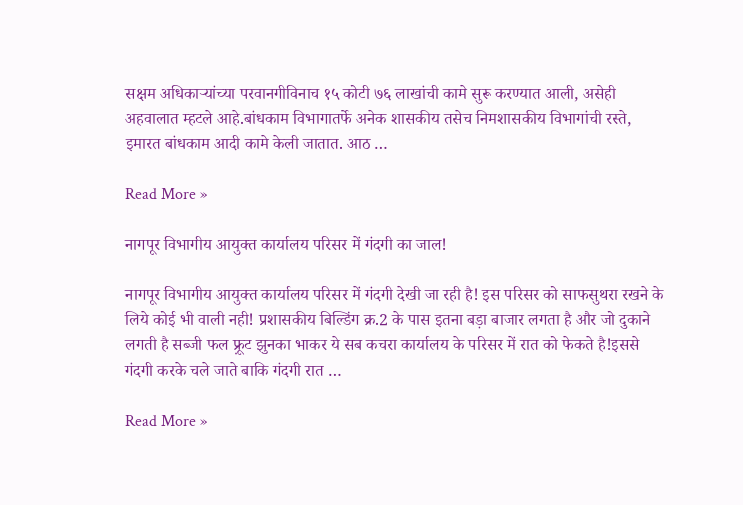सक्षम अधिकाऱ्यांच्या परवानगीविनाच १५ कोटी ७६ लाखांची कामे सुरू करण्यात आली, असेही अहवालात म्हटले आहे.बांधकाम विभागातर्फे अनेक शासकीय तसेच निमशासकीय विभागांची रस्ते, इमारत बांधकाम आदी कामे केली जातात. आठ …

Read More »

नागपूर विभागीय आयुक्त कार्यालय परिसर में गंदगी का जाल!

नागपूर विभागीय आयुक्त कार्यालय परिसर में गंदगी देखी जा रही है! इस परिसर को साफसुथरा रखने के लिये कोई भी वाली नही! प्रशासकीय बिल्डिंग क्र.2 के पास इतना बड़ा बाजार लगता है और जो दुकाने लगती है सब्जी फल फ़्रूट झुनका भाकर ये सब कचरा कार्यालय के परिसर में रात को फेकते है!इससे गंदगी करके चले जाते बाकि गंदगी रात …

Read More »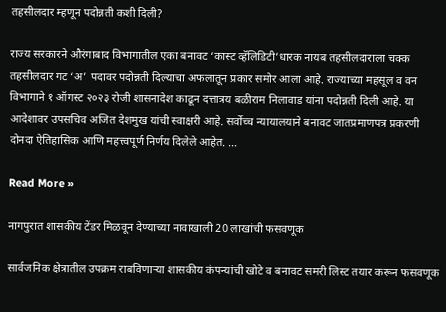तहसीलदार म्हणून पदोन्नती कशी दिली?

राज्य सरकारने औरंगाबाद विभागातील एका बनावट ‘कास्ट व्हॅलिडिटी’धारक नायब तहसीलदाराला चक्क तहसीलदार गट ‘अ’ पदावर पदोन्नती दिल्याचा अफलातून प्रकार समोर आला आहे. राज्याच्या महसूल व वन विभागाने १ ऑगस्ट २०२३ रोजी शासनादेश काढून दत्तात्रय बळीराम निलावाड यांना पदोन्नती दिली आहे. या आदेशावर उपसचिव अजित देशमुख यांची स्वाक्षरी आहे. सर्वोच्च न्यायालयाने बनावट जातप्रमाणपत्र प्रकरणी दोनदा ऐतिहासिक आणि महत्त्वपूर्ण निर्णय दिलेले आहेत. …

Read More »

नागपुरात शासकीय टेंडर मिळवून देण्याच्या नावाखाली 20 लाखांची फसवणूक

सार्वजनिक क्षेत्रातील उपक्रम राबविणाऱ्या शासकीय कंपन्यांची खोटे व बनावट समरी लिस्ट तयार करून फसवणूक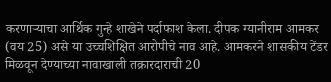करणाऱ्याचा आर्थिक गुन्हे शाखेने पर्दाफाश केला. दीपक ग्यानीराम आमकर (वय 25) असे या उच्चशिक्षित आरोपीचे नाव आहे. आमकरने शासकीय टेंडर मिळवून देण्याच्या नावाखाली तक्रारदाराची 20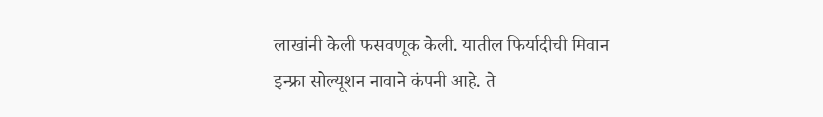लाखांनी केली फसवणूक केली. यातील फिर्यादीची मिवान इन्फ्रा सोल्यूशन नावाने कंपनी आहे. ते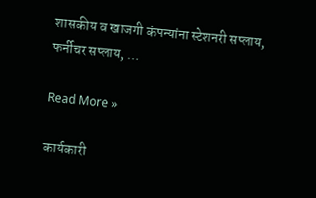शासकीय व खाजगी कंपन्यांना स्टेशनरी सप्लाय, फर्नीचर सप्लाय, …

Read More »

कार्यकारी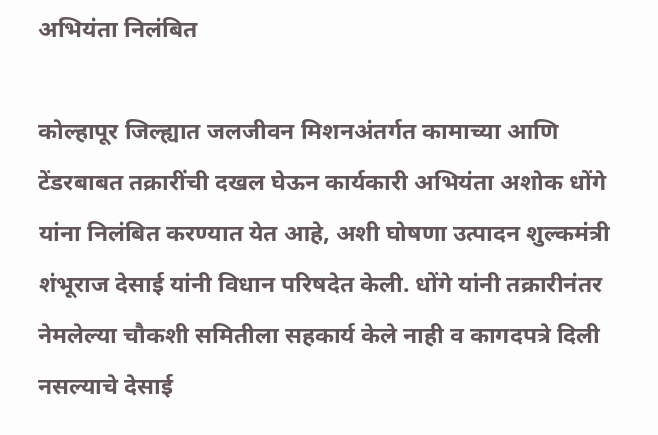अभियंता निलंबित

कोल्हापूर जिल्ह्यात जलजीवन मिशनअंतर्गत कामाच्या आणि टेंडरबाबत तक्रारींची दखल घेऊन कार्यकारी अभियंता अशोक धोंगे यांना निलंबित करण्यात येत आहे, अशी घोषणा उत्पादन शुल्कमंत्री शंभूराज देसाई यांनी विधान परिषदेत केली. धोंगे यांनी तक्रारीनंतर नेमलेल्या चौकशी समितीला सहकार्य केले नाही व कागदपत्रे दिली नसल्याचे देसाई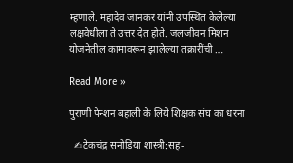म्हणाले. महादेव जानकर यांनी उपस्थित केलेल्या लक्षवेधीला ते उत्तर देत होते. जलजीवन मिशन योजनेतील कामावरून झालेल्या तक्रारींची …

Read More »

पुराणी पेन्शन बहाली के लिये शिक्षक संघ का धरना

  ✍टेकचंद्र सनोडिया शास्त्री:सह-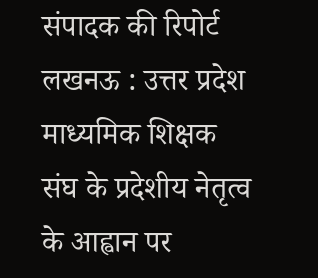संपादक की रिपोर्ट लखनऊ : उत्तर प्रदेश माध्यमिक शिक्षक संघ के प्रदेशीय नेतृत्व के आह्वान पर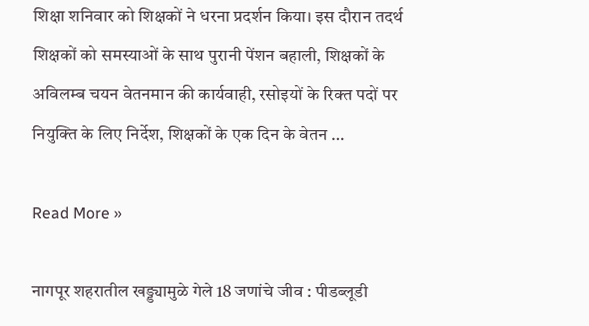शिक्षा शनिवार को शिक्षकों ने धरना प्रदर्शन किया। इस दौरान तदर्थ शिक्षकों को समस्याओं के साथ पुरानी पेंशन बहाली, शिक्षकों के अविलम्ब चयन वेतनमान की कार्यवाही, रसोइयों के रिक्त पदों पर नियुक्ति के लिए निर्देश, शिक्षकों के एक दिन के वेतन …

Read More »

नागपूर शहरातील खड्ड्यामुळे गेले 18 जणांचे जीव : पीडब्लूडी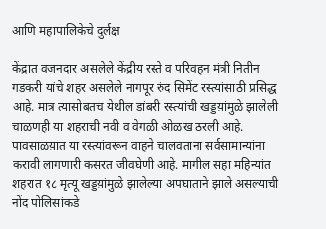आणि महापालिकेचे दुर्लक्ष

केंद्रात वजनदार असलेले केंद्रीय रस्ते व परिवहन मंत्री नितीन गडकरी यांचे शहर असलेले नागपूर रुंद सिमेंट रस्त्यांसाठी प्रसिद्ध आहे. मात्र त्यासोबतच येथील डांबरी रस्त्यांची खड्डय़ांमुळे झालेली चाळणही या शहराची नवी व वेगळी ओळख ठरली आहे. पावसाळय़ात या रस्त्यांवरून वाहने चालवताना सर्वसामान्यांना करावी लागणारी कसरत जीवघेणी आहे. मागील सहा महिन्यांत शहरात १८ मृत्यू खड्डय़ांमुळे झालेल्या अपघाताने झाले असल्याची नोंद पोलिसांकडे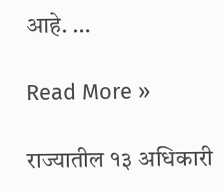आहे. …

Read More »

राज्यातील १३ अधिकारी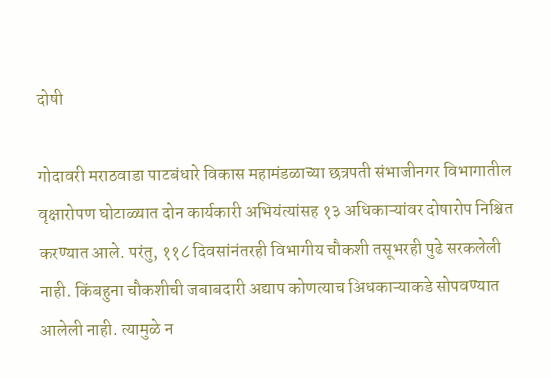दोषी

गोदावरी मराठवाडा पाटबंधारे विकास महामंडळाच्या छत्रपती संभाजीनगर विभागातील वृक्षारोपण घोटाळ्यात दोन कार्यकारी अभियंत्यांसह १३ अधिकाऱ्यांवर दोषारोप निश्चित करण्यात आले. परंतु, ११८ दिवसांनंतरही विभागीय चौकशी तसूभरही पुढे सरकलेली नाही. किंबहुना चौकशीची जबाबदारी अद्याप कोणत्याच अिधकाऱ्याकडे सोपवण्यात आलेली नाही. त्यामुळे न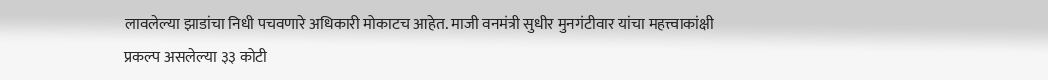लावलेल्या झाडांचा निधी पचवणारे अधिकारी मोकाटच आहेत. माजी वनमंत्री सुधीर मुनगंटीवार यांचा महत्त्वाकांक्षी प्रकल्प असलेल्या ३३ कोटी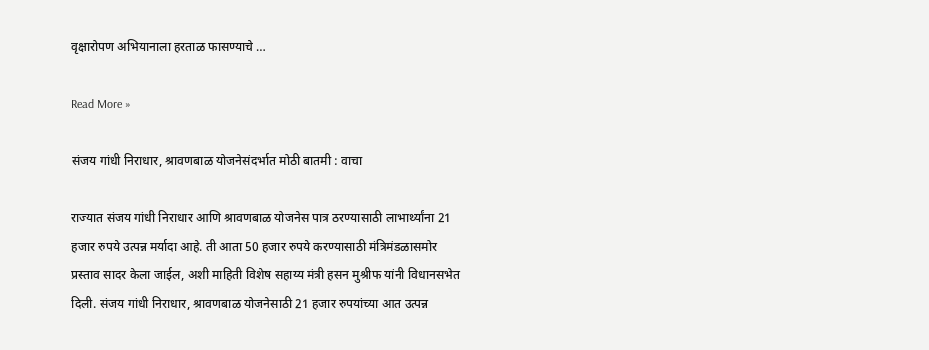वृक्षारोपण अभियानाला हरताळ फासण्याचे …

Read More »

संजय गांधी निराधार, श्रावणबाळ योजनेसंदर्भात मोठी बातमी : वाचा

राज्यात संजय गांधी निराधार आणि श्रावणबाळ योजनेस पात्र ठरण्यासाठी लाभार्थ्यांना 21 हजार रुपये उत्पन्न मर्यादा आहे. ती आता 50 हजार रुपये करण्यासाठी मंत्रिमंडळासमोर प्रस्ताव सादर केला जाईल, अशी माहिती विशेष सहाय्य मंत्री हसन मुश्रीफ यांनी विधानसभेत दिली. संजय गांधी निराधार, श्रावणबाळ योजनेसाठी 21 हजार रुपयांच्या आत उत्पन्न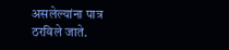असलेल्यांना पात्र ठरविले जाते.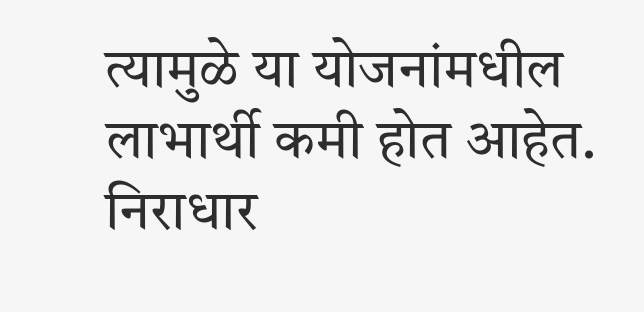त्यामुळे या योजनांमधील लाभार्थी कमी होत आहेत. निराधार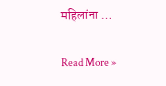महिलांना …

Read More »